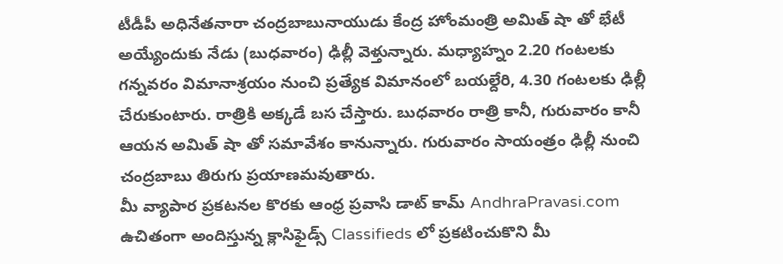టీడీపీ అధినేతనారా చంద్రబాబునాయుడు కేంద్ర హోంమంత్రి అమిత్ షా తో భేటీ అయ్యేందుకు నేడు (బుధవారం) ఢిల్లీ వెళ్తున్నారు. మధ్యాహ్నం 2.20 గంటలకు గన్నవరం విమానాశ్రయం నుంచి ప్రత్యేక విమానంలో బయల్దేరి, 4.30 గంటలకు ఢిల్లీ చేరుకుంటారు. రాత్రికి అక్కడే బస చేస్తారు. బుధవారం రాత్రి కానీ, గురువారం కానీ ఆయన అమిత్ షా తో సమావేశం కానున్నారు. గురువారం సాయంత్రం ఢిల్లీ నుంచి చంద్రబాబు తిరుగు ప్రయాణమవుతారు.
మీ వ్యాపార ప్రకటనల కొరకు ఆంధ్ర ప్రవాసి డాట్ కామ్ AndhraPravasi.com ఉచితంగా అందిస్తున్న క్లాసిఫైడ్స్ Classifieds లో ప్రకటించుకొని మీ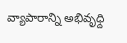వ్యాపారాన్ని అభివృధ్ది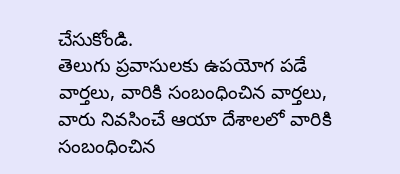చేసుకోండి.
తెలుగు ప్రవాసులకు ఉపయోగ పడే వార్తలు, వారికి సంబంధించిన వార్తలు, వారు నివసించే ఆయా దేశాలలో వారికి సంబంధించిన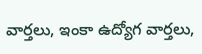వార్తలు, ఇంకా ఉద్యోగ వార్తలు,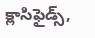క్లాసిఫైడ్స్,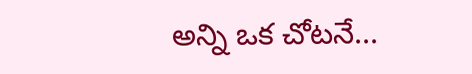అన్ని ఒక చోటనే...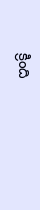క్రింది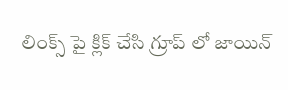లింక్స్ పై క్లిక్ చేసి గ్రూప్ లో జాయిన్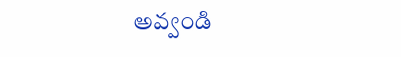అవ్వండి